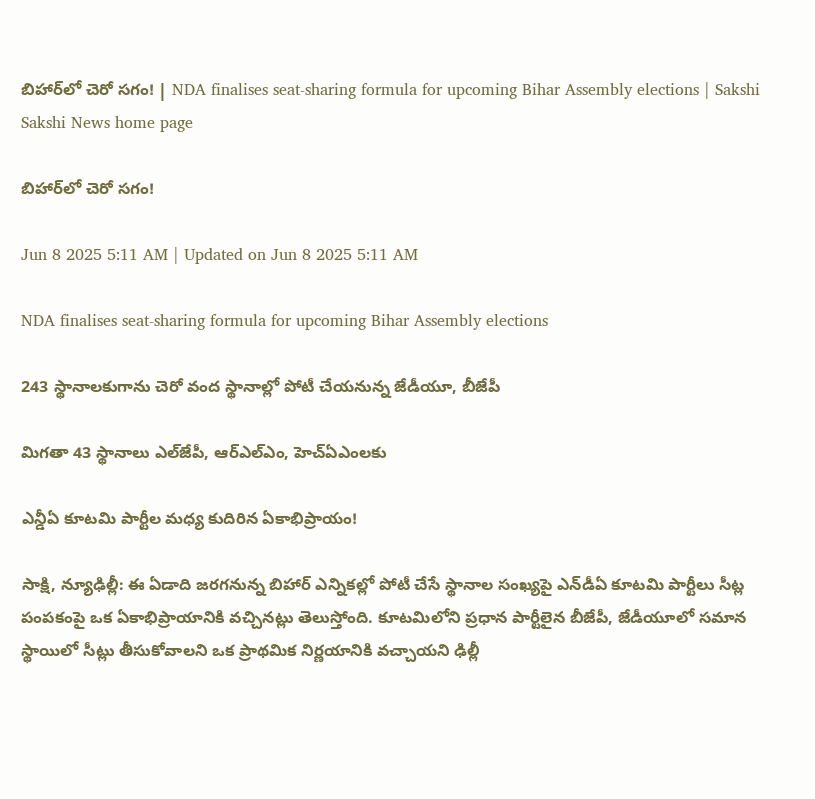బిహార్‌లో చెరో సగం! | NDA finalises seat-sharing formula for upcoming Bihar Assembly elections | Sakshi
Sakshi News home page

బిహార్‌లో చెరో సగం!

Jun 8 2025 5:11 AM | Updated on Jun 8 2025 5:11 AM

NDA finalises seat-sharing formula for upcoming Bihar Assembly elections

243 స్థానాలకుగాను చెరో వంద స్థానాల్లో పోటీ చేయనున్న జేడీయూ, బీజేపీ

మిగతా 43 స్థానాలు ఎల్‌జేపీ, ఆర్‌ఎల్‌ఎం, హెచ్‌ఏఎంలకు

ఎన్డీఏ కూటమి పార్టీల మధ్య కుదిరిన ఏకాభిప్రాయం!

సాక్షి, న్యూఢిల్లీ: ఈ ఏడాది జరగనున్న బిహార్‌ ఎన్నికల్లో పోటీ చేసే స్థానాల సంఖ్యపై ఎన్‌డీఏ కూటమి పార్టీలు సీట్ల పంపకంపై ఒక ఏకాభిప్రాయానికి వచ్చినట్లు తెలుస్తోంది. కూటమిలోని ప్రధాన పార్టీలైన బీజేపీ, జేడీయూలో సమాన స్థాయిలో సీట్లు తీసుకోవాలని ఒక ప్రాథమిక నిర్ణయానికి వచ్చాయని ఢిల్లీ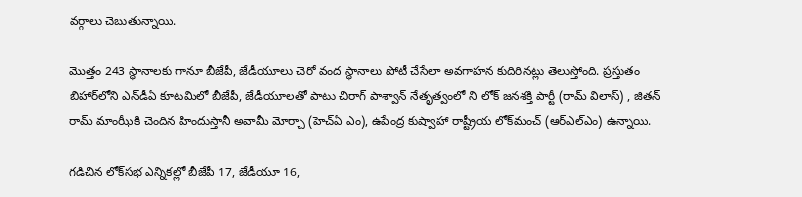వర్గాలు చెబుతున్నాయి.

మొత్తం 243 స్థానాలకు గానూ బీజేపీ, జేడీయూలు చెరో వంద స్థానాలు పోటీ చేసేలా అవగాహన కుదిరినట్లు తెలుస్తోంది. ప్రస్తుతం బిహార్‌లోని ఎన్‌డీఏ కూటమిలో బీజేపీ, జేడీయూలతో పాటు చిరాగ్‌ పాశ్వాన్‌ నేతృత్వంలో ని లోక్‌ జనశక్తి పార్టీ (రామ్‌ విలాస్‌) , జితన్‌ రామ్‌ మాంఝీకి చెందిన హిందుస్తానీ అవామీ మోర్చా (హెచ్‌ఏ ఎం), ఉపేంద్ర కుష్వాహా రాష్ట్రీయ లోక్‌మంచ్‌ (ఆర్‌ఎల్‌ఎం) ఉన్నాయి.

గడిచిన లోక్‌సభ ఎన్నికల్లో బీజేపీ 17, జేడీయూ 16,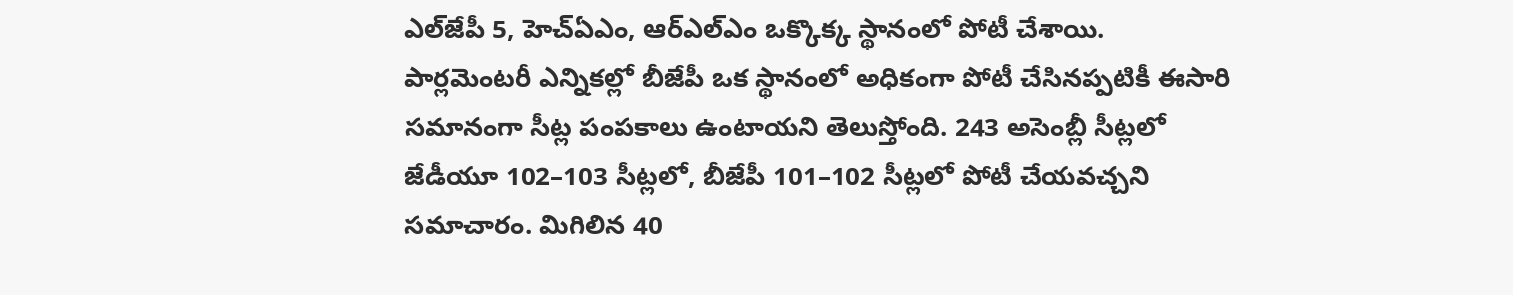ఎల్‌జేపీ 5, హెచ్‌ఏఎం, ఆర్‌ఎల్‌ఎం ఒక్కొక్క స్థానంలో పోటీ చేశాయి. పార్లమెంటరీ ఎన్నికల్లో బీజేపీ ఒక స్థానంలో అధికంగా పోటీ చేసినప్పటికీ ఈసారి సమానంగా సీట్ల పంపకాలు ఉంటాయని తెలుస్తోంది. 243 అసెంబ్లీ సీట్లలో జేడీయూ 102–103 సీట్లలో, బీజేపీ 101–102 సీట్లలో పోటీ చేయవచ్చని సమాచారం. మిగిలిన 40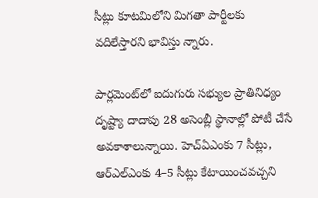సీట్లు కూటమిలోని మిగతా పార్టీలకు వదిలేస్తారని భావిస్తు న్నారు.

పార్లమెంట్‌లో ఐదుగురు సభ్యుల ప్రాతినిధ్యం దృష్ట్యా దాదాపు 28 అసెంబ్లీ స్థానాల్లో పోటీ చేసే అవకాశాలున్నాయి. హెచ్‌ఏఎంకు 7 సీట్లు, ఆర్‌ఎల్‌ఎంకు 4–5 సీట్లు కేటాయించవచ్చని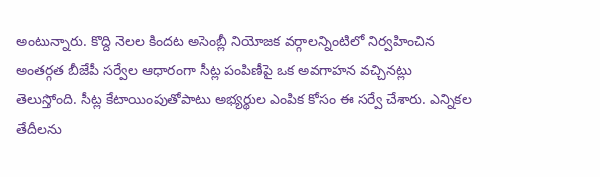అంటున్నారు. కొద్ది నెలల కిందట అసెంబ్లీ నియోజక వర్గాలన్నింటిలో నిర్వహించిన అంతర్గత బీజేపీ సర్వేల ఆధారంగా సీట్ల పంపిణీపై ఒక అవగాహన వచ్చినట్లు తెలుస్తోంది. సీట్ల కేటాయింపుతోపాటు అభ్యర్థుల ఎంపిక కోసం ఈ సర్వే చేశారు. ఎన్నికల తేదీలను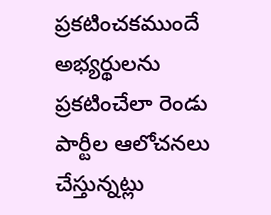ప్రకటించకముందే అభ్యర్థులను ప్రకటించేలా రెండు పార్టీల ఆలోచనలు చేస్తున్నట్లు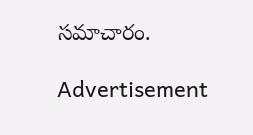సమాచారం.

Advertisement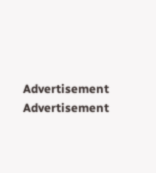Advertisement
Advertisement